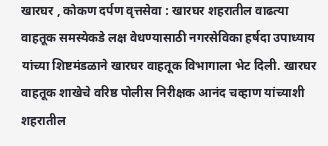खारघर , कोकण दर्पण वृत्तसेवा : खारघर शहरातील वाढत्या वाहतूक समस्येकडे लक्ष वेधण्यासाठी नगरसेविका हर्षदा उपाध्याय यांच्या शिष्टमंडळाने खारघर वाहतूक विभागाला भेट दिली. खारघर वाहतूक शाखेचे वरिष्ठ पोलीस निरीक्षक आनंद चव्हाण यांच्याशी शहरातील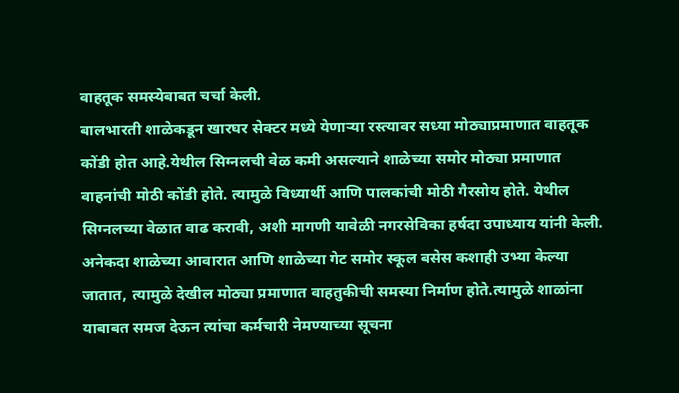वाहतूक समस्येबाबत चर्चा केली.
बालभारती शाळेकडून खारघर सेक्टर मध्ये येणाऱ्या रस्त्यावर सध्या मोठ्याप्रमाणात वाहतूक कोंडी होत आहे.येथील सिग्नलची वेळ कमी असल्याने शाळेच्या समोर मोठ्या प्रमाणात वाहनांची मोठी कोंडी होते. त्यामुळे विध्यार्थी आणि पालकांची मोठी गैरसोय होते. येथील सिग्नलच्या वेळात वाढ करावी, अशी मागणी यावेळी नगरसेविका हर्षदा उपाध्याय यांनी केली. अनेकदा शाळेच्या आवारात आणि शाळेच्या गेट समोर स्कूल बसेस कशाही उभ्या केल्या जातात, त्यामुळे देखील मोठ्या प्रमाणात वाहतुकीची समस्या निर्माण होते.त्यामुळे शाळांना याबाबत समज देऊन त्यांचा कर्मचारी नेमण्याच्या सूचना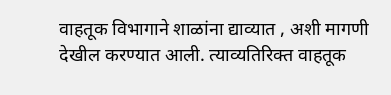वाहतूक विभागाने शाळांना द्याव्यात , अशी मागणी देखील करण्यात आली. त्याव्यतिरिक्त वाहतूक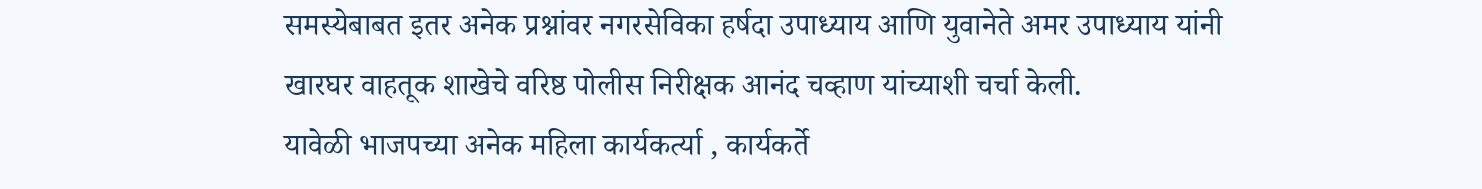समस्येबाबत इतर अनेक प्रश्नांवर नगरसेविका हर्षदा उपाध्याय आणि युवानेते अमर उपाध्याय यांनी खारघर वाहतूक शाखेचे वरिष्ठ पोलीस निरीक्षक आनंद चव्हाण यांच्याशी चर्चा केली.
यावेळी भाजपच्या अनेक महिला कार्यकर्त्या , कार्यकर्ते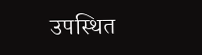उपस्थित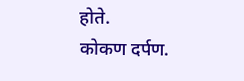होते.
कोकण दर्पण.